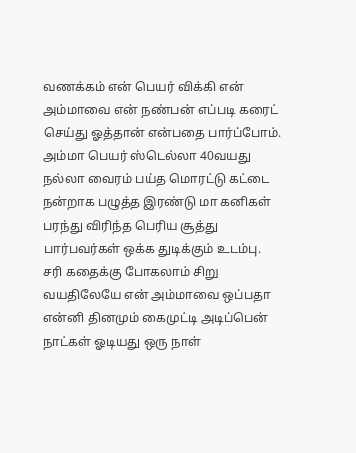வணக்கம் என் பெயர் விக்கி என் அம்மாவை என் நண்பன் எப்படி கரைட் செய்து ஓத்தான் என்பதை பார்ப்போம். அம்மா பெயர் ஸ்டெல்லா 40வயது நல்லா வைரம் பய்த மொரட்டு கட்டை நன்றாக பழுத்த இரண்டு மா கனிகள் பரந்து விரிந்த பெரிய சூத்து பார்பவர்கள் ஒக்க துடிக்கும் உடம்பு.
சரி கதைக்கு போகலாம் சிறு வயதிலேயே என் அம்மாவை ஒப்பதா என்னி தினமும் கைமுட்டி அடிப்பென் நாட்கள் ஓடியது ஒரு நாள்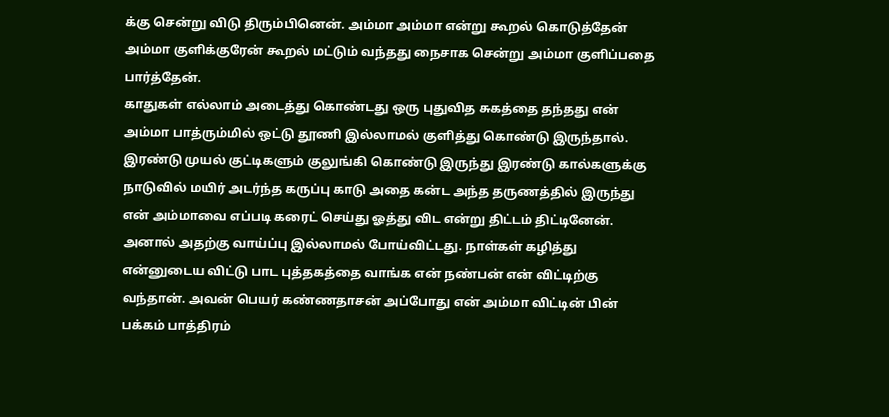க்கு சென்று விடு திரும்பினென். அம்மா அம்மா என்று கூறல் கொடுத்தேன் அம்மா குளிக்குரேன் கூறல் மட்டும் வந்தது நைசாக சென்று அம்மா குளிப்பதை பார்த்தேன்.
காதுகள் எல்லாம் அடைத்து கொண்டது ஒரு புதுவித சுகத்தை தந்தது என் அம்மா பாத்ரும்மில் ஒட்டு தூணி இல்லாமல் குளித்து கொண்டு இருந்தால். இரண்டு முயல் குட்டிகளும் குலுங்கி கொண்டு இருந்து இரண்டு கால்களுக்கு நாடுவில் மயிர் அடர்ந்த கருப்பு காடு அதை கன்ட அந்த தருணத்தில் இருந்து என் அம்மாவை எப்படி கரைட் செய்து ஓத்து விட என்று திட்டம் திட்டினேன்.
அனால் அதற்கு வாய்ப்பு இல்லாமல் போய்விட்டது. நாள்கள் கழித்து என்னுடைய விட்டு பாட புத்தகத்தை வாங்க என் நண்பன் என் விட்டிற்கு வந்தான். அவன் பெயர் கண்ணதாசன் அப்போது என் அம்மா விட்டின் பின் பக்கம் பாத்திரம்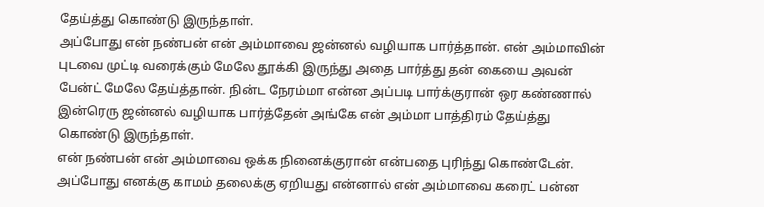தேய்த்து கொண்டு இருந்தாள்.
அப்போது என் நண்பன் என் அம்மாவை ஜன்னல் வழியாக பார்த்தான். என் அம்மாவின் புடவை முட்டி வரைக்கும் மேலே தூக்கி இருந்து அதை பார்த்து தன் கையை அவன் பேன்ட் மேலே தேய்த்தான். நின்ட நேரம்மா என்ன அப்படி பார்க்குரான் ஒர கண்ணால் இன்ரெரு ஜன்னல் வழியாக பார்த்தேன் அங்கே என் அம்மா பாத்திரம் தேய்த்து கொண்டு இருந்தாள்.
என் நண்பன் என் அம்மாவை ஒக்க நினைக்குரான் என்பதை புரிந்து கொண்டேன். அப்போது எனக்கு காமம் தலைக்கு ஏறியது என்னால் என் அம்மாவை கரைட் பன்ன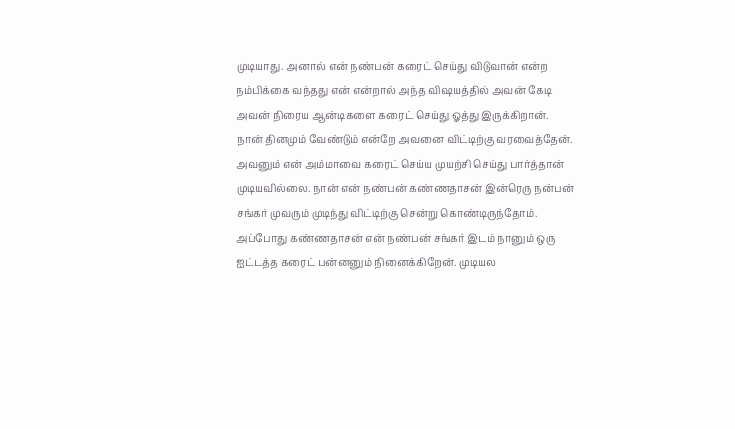முடியாது. அனால் என் நண்பன் கரைட் செய்து விடுவான் என்ற நம்பிக்கை வந்தது என் என்றால் அந்த விஷயத்தில் அவன் கேடி அவன் நிரைய ஆன்டிகளை கரைட் செய்து ஓத்து இருக்கிறான்.
நான் தினமும் வேண்டும் என்றே அவனை விட்டிற்கு வரவைத்தேன். அவனும் என் அம்மாவை கரைட் செய்ய முயற்சி செய்து பார்த்தான் முடியவில்லை. நான் என் நண்பன் கண்ணதாசன் இன்ரெரு நன்பன் சங்கர் முவரும் முடிந்து விட்டிற்கு சென்று கொண்டிருந்தோம்.
அப்போது கண்ணதாசன் என் நண்பன் சங்கர் இடம் நானும் ஒரு ஐட்டத்த கரைட் பன்னனும் நினைக்கிறேன். முடியல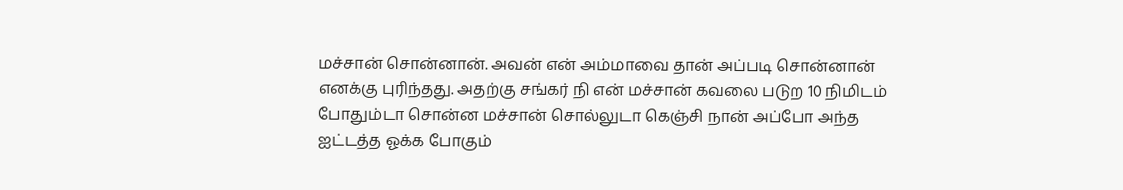மச்சான் சொன்னான். அவன் என் அம்மாவை தான் அப்படி சொன்னான் எனக்கு புரிந்தது. அதற்கு சங்கர் நி என் மச்சான் கவலை படுற 10 நிமிடம் போதும்டா சொன்ன மச்சான் சொல்லுடா கெஞ்சி நான் அப்போ அந்த ஐட்டத்த ஓக்க போகும்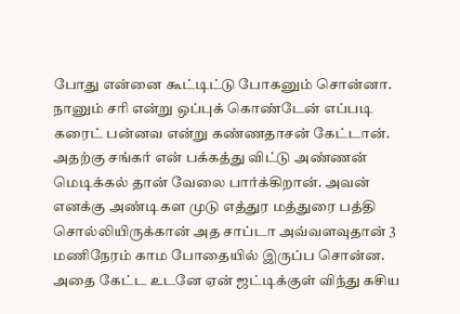போது என்னை கூட்டிட்டு போகனும் சொன்னா.
நானும் சரி என்று ஒப்புக் கொண்டேன் எப்படி கரைட் பன்னவ என்று கண்ணதாசன் கேட்டான். அதற்கு சங்கர் என் பக்கத்து விட்டு அண்ணன் மெடிக்கல் தான் வேலை பார்க்கிறான். அவன் எனக்கு அண்டிகள முடு எத்துர மத்துரை பத்தி சொல்லியிருக்கான் அத சாப்டா அவ்வளவுதான் 3 மணிநேரம் காம போதையில் இருப்ப சொன்ன.
அதை கேட்ட உடனே ஏன் ஜட்டிக்குள் விந்து கசிய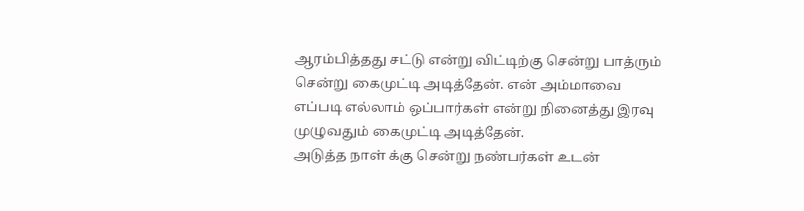ஆரம்பித்தது சட்டு என்று விட்டிற்கு சென்று பாத்ரும் சென்று கைமுட்டி அடித்தேன். என் அம்மாவை எப்படி எல்லாம் ஒப்பார்கள் என்று நினைத்து இரவு முழுவதும் கைமுட்டி அடித்தேன்.
அடுத்த நாள் க்கு சென்று நண்பர்கள் உடன்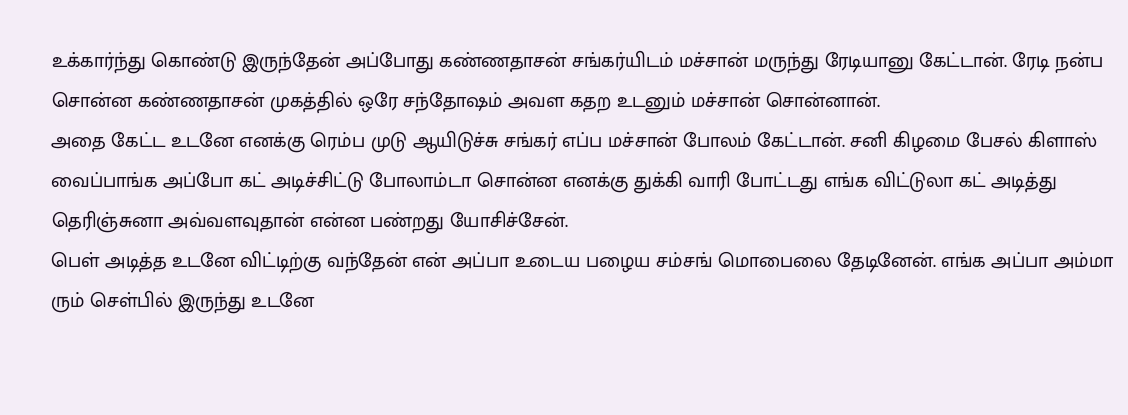உக்கார்ந்து கொண்டு இருந்தேன் அப்போது கண்ணதாசன் சங்கர்யிடம் மச்சான் மருந்து ரேடியானு கேட்டான். ரேடி நன்ப சொன்ன கண்ணதாசன் முகத்தில் ஒரே சந்தோஷம் அவள கதற உடனும் மச்சான் சொன்னான்.
அதை கேட்ட உடனே எனக்கு ரெம்ப முடு ஆயிடுச்சு சங்கர் எப்ப மச்சான் போலம் கேட்டான். சனி கிழமை பேசல் கிளாஸ் வைப்பாங்க அப்போ கட் அடிச்சிட்டு போலாம்டா சொன்ன எனக்கு துக்கி வாரி போட்டது எங்க விட்டுலா கட் அடித்து தெரிஞ்சுனா அவ்வளவுதான் என்ன பண்றது யோசிச்சேன்.
பெள் அடித்த உடனே விட்டிற்கு வந்தேன் என் அப்பா உடைய பழைய சம்சங் மொபைலை தேடினேன். எங்க அப்பா அம்மா ரும் செள்பில் இருந்து உடனே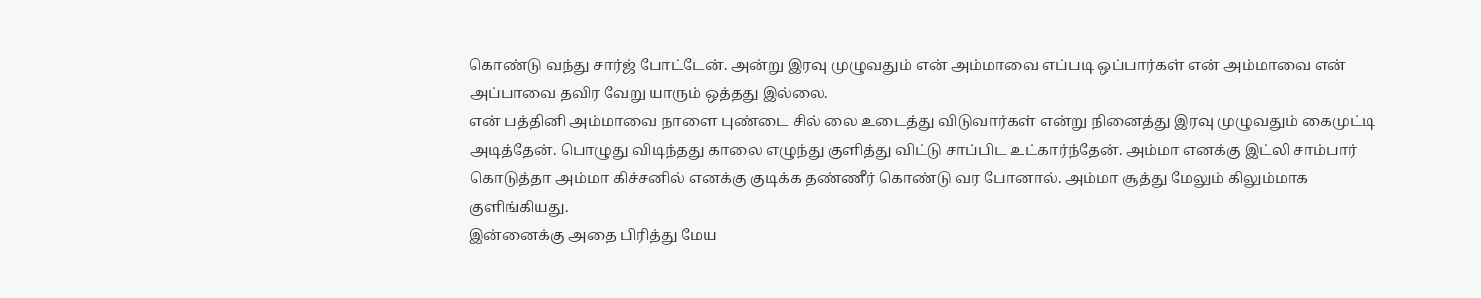கொண்டு வந்து சார்ஜ் போட்டேன். அன்று இரவு முழுவதும் என் அம்மாவை எப்படி ஒப்பார்கள் என் அம்மாவை என் அப்பாவை தவிர வேறு யாரும் ஒத்தது இல்லை.
என் பத்தினி அம்மாவை நாளை புண்டை சில் லை உடைத்து விடுவார்கள் என்று நினைத்து இரவு முழுவதும் கைமுட்டி அடித்தேன். பொழுது விடிந்தது காலை எழுந்து குளித்து விட்டு சாப்பிட உட்கார்ந்தேன். அம்மா எனக்கு இட்லி சாம்பார் கொடுத்தா அம்மா கிச்சனில் எனக்கு குடிக்க தண்ணீர் கொண்டு வர போனால். அம்மா சூத்து மேலும் கிலும்மாக குளிங்கியது.
இன்னைக்கு அதை பிரித்து மேய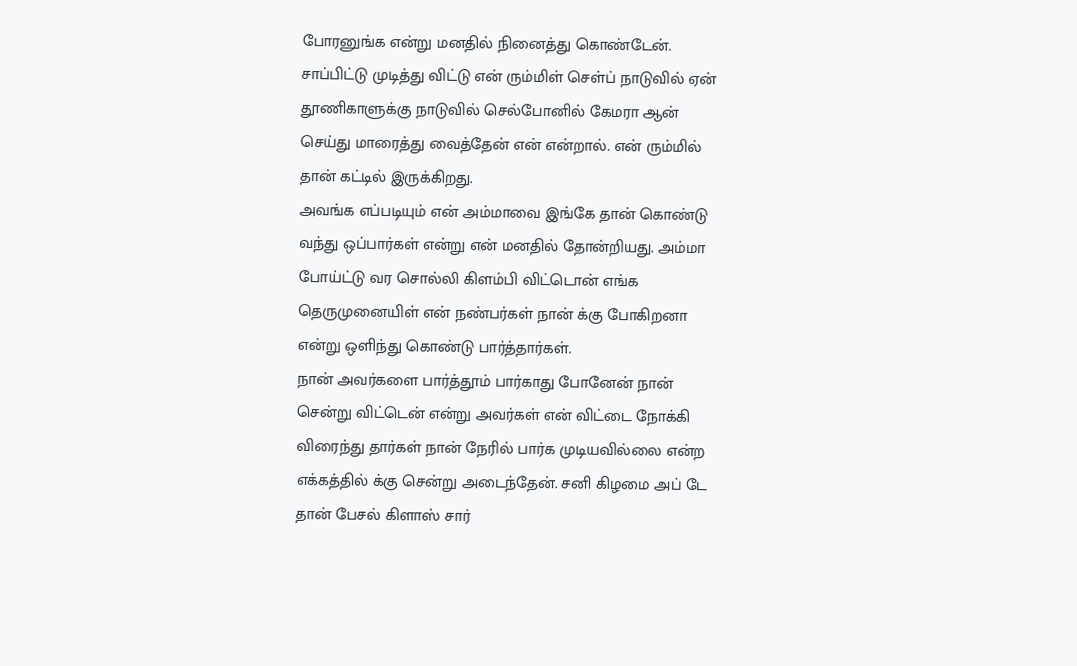போரனுங்க என்று மனதில் நினைத்து கொண்டேன். சாப்பிட்டு முடித்து விட்டு என் ரும்மிள் செள்ப் நாடுவில் ஏன் தூணிகாளுக்கு நாடுவில் செல்போனில் கேமரா ஆன் செய்து மாரைத்து வைத்தேன் என் என்றால். என் ரும்மில் தான் கட்டில் இருக்கிறது.
அவங்க எப்படியும் என் அம்மாவை இங்கே தான் கொண்டு வந்து ஒப்பார்கள் என்று என் மனதில் தோன்றியது. அம்மா போய்ட்டு வர சொல்லி கிளம்பி விட்டொன் எங்க தெருமுனையிள் என் நண்பர்கள் நான் க்கு போகிறனா என்று ஒளிந்து கொண்டு பார்த்தார்கள்.
நான் அவர்களை பார்த்தூம் பார்காது போனேன் நான் சென்று விட்டென் என்று அவர்கள் என் விட்டை நோக்கி விரைந்து தார்கள் நான் நேரில் பார்க முடியவில்லை என்ற எக்கத்தில் க்கு சென்று அடைந்தேன். சனி கிழமை அப் டே தான் பேசல் கிளாஸ் சார்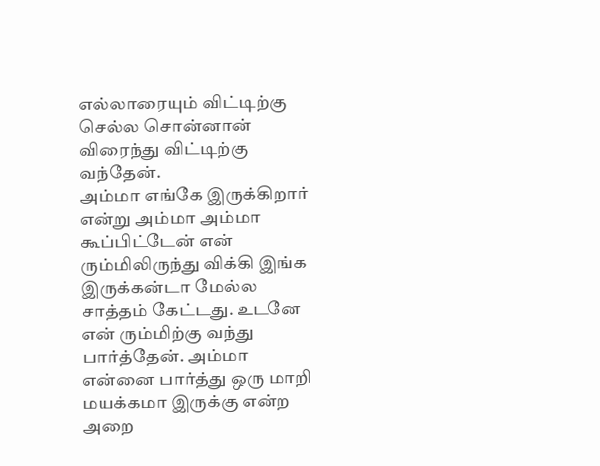எல்லாரையும் விட்டிற்கு செல்ல சொன்னான் விரைந்து விட்டிற்கு வந்தேன்.
அம்மா எங்கே இருக்கிறார் என்று அம்மா அம்மா கூப்பிட்டேன் என் ரும்மிலிருந்து விக்கி இங்க இருக்கன்டா மேல்ல சாத்தம் கேட்டது. உடனே என் ரும்மிற்கு வந்து பார்த்தேன். அம்மா என்னை பார்த்து ஒரு மாறி மயக்கமா இருக்கு என்ற அறை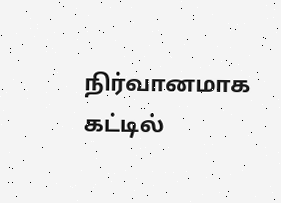நிர்வானமாக கட்டில்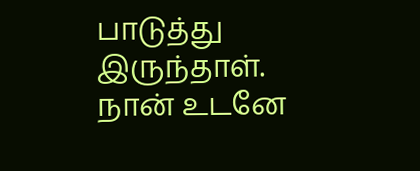பாடுத்து இருந்தாள்.
நான் உடனே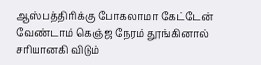ஆஸ்பத்திரிக்கு போகலாமா கேட்டேன் வேண்டாம் கெஞ்ஜ நேரம் தூங்கினால் சரியானகி விடும்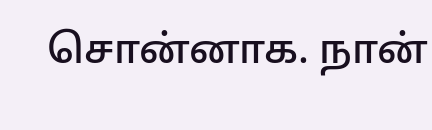சொன்னாக. நான்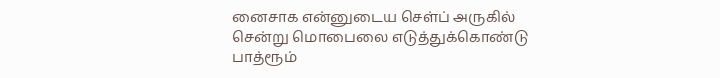னைசாக என்னுடைய செள்ப் அருகில் சென்று மொபைலை எடுத்துக்கொண்டு பாத்ரூம்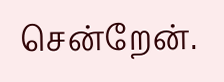சென்றேன்.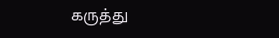கருத்து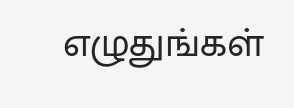எழுதுங்கள்